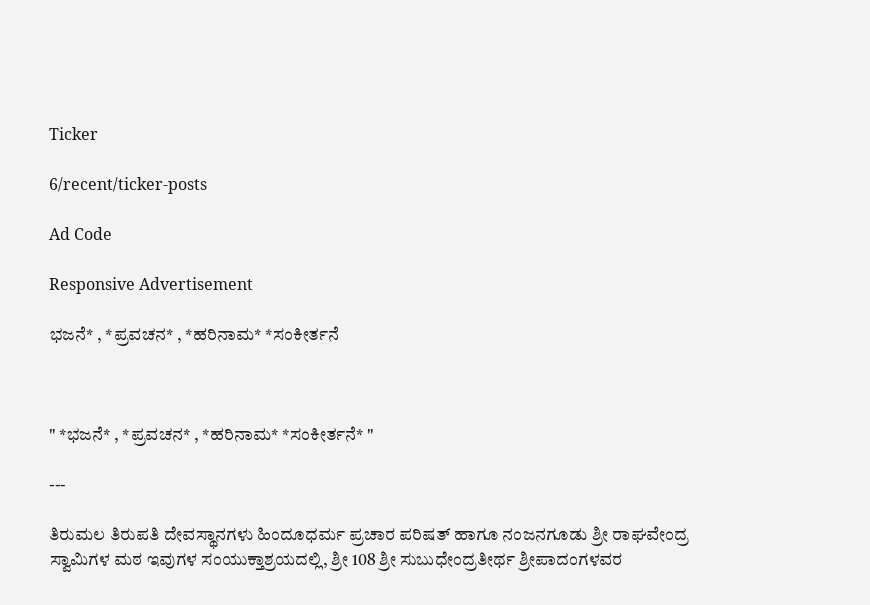Ticker

6/recent/ticker-posts

Ad Code

Responsive Advertisement

ಭಜನೆ* , *ಪ್ರವಚನ* , *ಹರಿನಾಮ* *ಸಂಕೀರ್ತನೆ



" *ಭಜನೆ* , *ಪ್ರವಚನ* , *ಹರಿನಾಮ* *ಸಂಕೀರ್ತನೆ* "

---

ತಿರುಮಲ ತಿರುಪತಿ ದೇವಸ್ಥಾನಗಳು ಹಿಂದೂಧರ್ಮ ಪ್ರಚಾರ ಪರಿಷತ್ ಹಾಗೂ ನಂಜನಗೂಡು ಶ್ರೀ ರಾಘವೇಂದ್ರ ಸ್ವಾಮಿಗಳ ಮಠ ಇವುಗಳ ಸಂಯುಕ್ತಾಶ್ರಯದಲ್ಲಿ, ಶ್ರೀ 108 ಶ್ರೀ ಸುಬುಧೇಂದ್ರತೀರ್ಥ ಶ್ರೀಪಾದಂಗಳವರ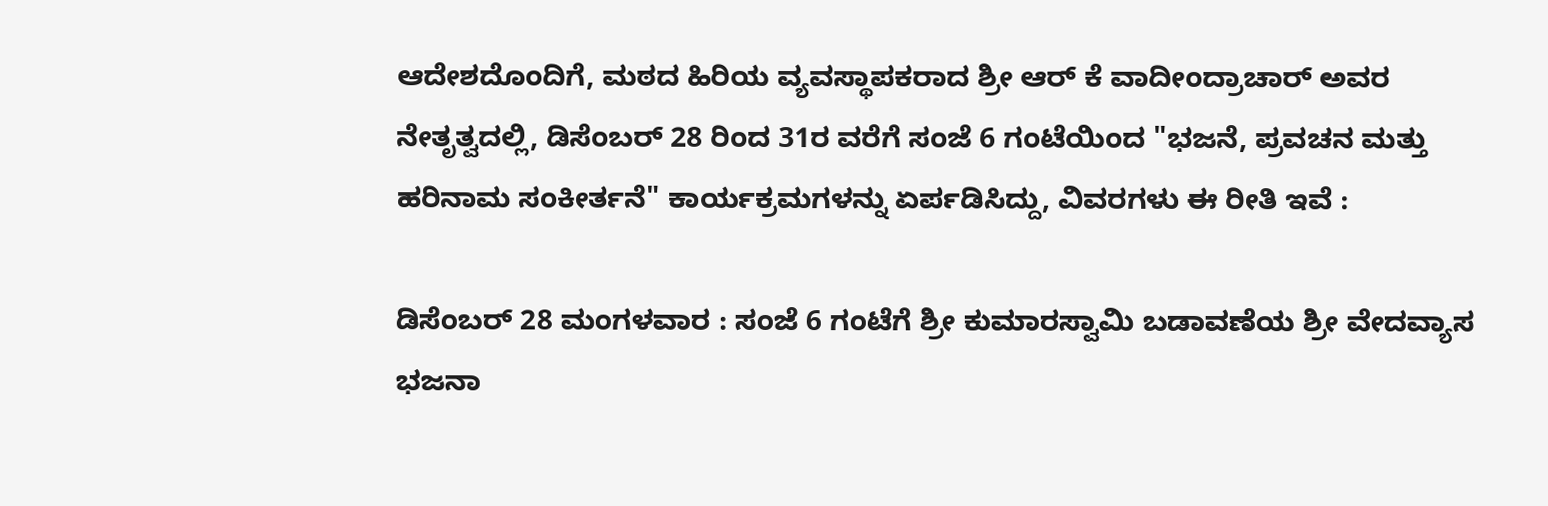ಆದೇಶದೊಂದಿಗೆ, ಮಠದ ಹಿರಿಯ ವ್ಯವಸ್ಥಾಪಕರಾದ ಶ್ರೀ ಆರ್ ಕೆ ವಾದೀಂದ್ರಾಚಾರ್ ಅವರ ನೇತೃತ್ವದಲ್ಲಿ, ಡಿಸೆಂಬರ್ 28 ರಿಂದ 31ರ ವರೆಗೆ ಸಂಜೆ 6 ಗಂಟೆಯಿಂದ "ಭಜನೆ, ಪ್ರವಚನ ಮತ್ತು ಹರಿನಾಮ ಸಂಕೀರ್ತನೆ" ಕಾರ್ಯಕ್ರಮಗಳನ್ನು ಏರ್ಪಡಿಸಿದ್ದು, ವಿವರಗಳು ಈ ರೀತಿ ಇವೆ :

ಡಿಸೆಂಬರ್ 28 ಮಂಗಳವಾರ : ಸಂಜೆ 6 ಗಂಟೆಗೆ ಶ್ರೀ ಕುಮಾರಸ್ವಾಮಿ ಬಡಾವಣೆಯ ಶ್ರೀ ವೇದವ್ಯಾಸ ಭಜನಾ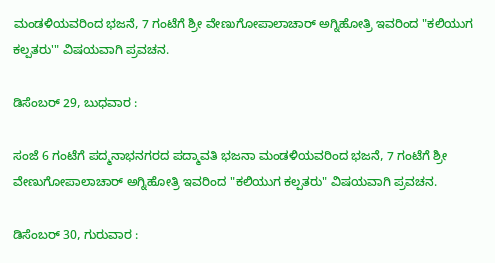ಮಂಡಳಿಯವರಿಂದ ಭಜನೆ, 7 ಗಂಟೆಗೆ ಶ್ರೀ ವೇಣುಗೋಪಾಲಾಚಾರ್ ಅಗ್ನಿಹೋತ್ರಿ ಇವರಿಂದ "ಕಲಿಯುಗ ಕಲ್ಪತರು'" ವಿಷಯವಾಗಿ ಪ್ರವಚನ.

ಡಿಸೆಂಬರ್ 29, ಬುಧವಾರ :

ಸಂಜೆ 6 ಗಂಟೆಗೆ ಪದ್ಮನಾಭನಗರದ ಪದ್ಮಾವತಿ ಭಜನಾ ಮಂಡಳಿಯವರಿಂದ ಭಜನೆ, 7 ಗಂಟೆಗೆ ಶ್ರೀ ವೇಣುಗೋಪಾಲಾಚಾರ್ ಅಗ್ನಿಹೋತ್ರಿ ಇವರಿಂದ "ಕಲಿಯುಗ ಕಲ್ಪತರು" ವಿಷಯವಾಗಿ ಪ್ರವಚನ.

ಡಿಸೆಂಬರ್ 30, ಗುರುವಾರ :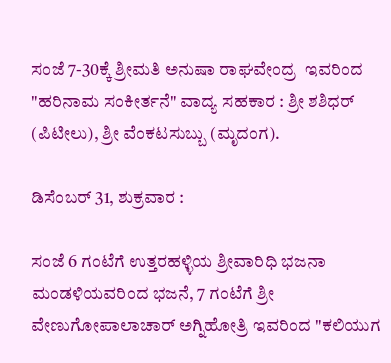ಸಂಜೆ 7-30ಕ್ಕೆ ಶ್ರೀಮತಿ ಅನುಷಾ ರಾಘವೇಂದ್ರ  ಇವರಿಂದ "ಹರಿನಾಮ ಸಂಕೀರ್ತನೆ" ವಾದ್ಯ ಸಹಕಾರ : ಶ್ರೀ ಶಶಿಧರ್ (ಪಿಟೀಲು), ಶ್ರೀ ವೆಂಕಟಸುಬ್ಬು (ಮೃದಂಗ).

ಡಿಸೆಂಬರ್ 31, ಶುಕ್ರವಾರ :

ಸಂಜೆ 6 ಗಂಟೆಗೆ ಉತ್ತರಹಳ್ಳಿಯ ಶ್ರೀವಾರಿಧಿ ಭಜನಾ ಮಂಡಳಿಯವರಿಂದ ಭಜನೆ, 7 ಗಂಟೆಗೆ ಶ್ರೀ ವೇಣುಗೋಪಾಲಾಚಾರ್ ಅಗ್ನಿಹೋತ್ರಿ ಇವರಿಂದ "ಕಲಿಯುಗ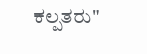ಕಲ್ಪತರು"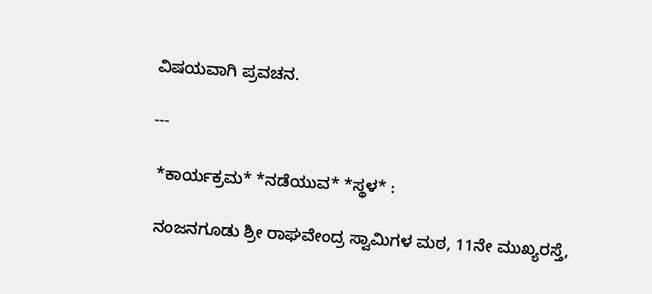ವಿಷಯವಾಗಿ ಪ್ರವಚನ.

---

 *ಕಾರ್ಯಕ್ರಮ* *ನಡೆಯುವ* *ಸ್ಥಳ* :

 ನಂಜನಗೂಡು ಶ್ರೀ ರಾಘವೇಂದ್ರ ಸ್ವಾಮಿಗಳ ಮಠ, 11ನೇ ಮುಖ್ಯರಸ್ತೆ,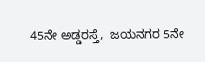45ನೇ ಅಡ್ಡರಸ್ತೆ,  ಜಯನಗರ 5ನೇ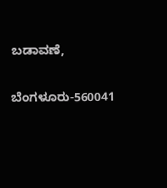ಬಡಾವಣೆ,

ಬೆಂಗಳೂರು-560041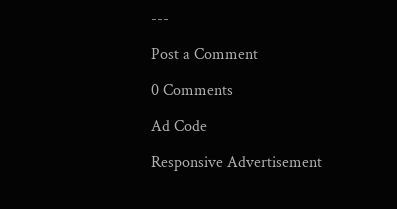---

Post a Comment

0 Comments

Ad Code

Responsive Advertisement